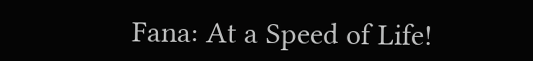Fana: At a Speed of Life!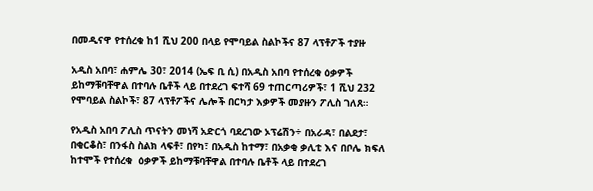በመዲናዋ የተሰረቁ ከ1 ሺህ 200 በላይ የሞባይል ስልኮችና 87 ላፕቶፖች ተያዙ

አዲስ አበባ፣ ሐምሌ 30፣ 2014 (ኤፍ ቢ ሲ) በአዲስ አበባ የተሰረቁ ዕቃዎች ይከማቹባቸዋል በተባሉ ቤቶች ላይ በተደረገ ፍተሻ 69 ተጠርጣሪዎች፣ 1 ሺህ 232 የሞባይል ስልኮች፣ 87 ላፕቶፖችና ሌሎች በርካታ እቃዎች መያዙን ፖሊስ ገለጸ።

የአዲስ አበባ ፖሊስ ጥናትን መነሻ አድርጎ ባደረገው ኦፕሬሽን÷ በአራዳ፣ በልደታ፣ በቂርቆስ፣ በንፋስ ስልክ ላፍቶ፣ በየካ፣ በአዲስ ከተማ፣ በአቃቂ ቃሊቲ እና በቦሌ ክፍለ ከተሞች የተሰረቁ  ዕቃዎች ይከማቹባቸዋል በተባሉ ቤቶች ላይ በተደረገ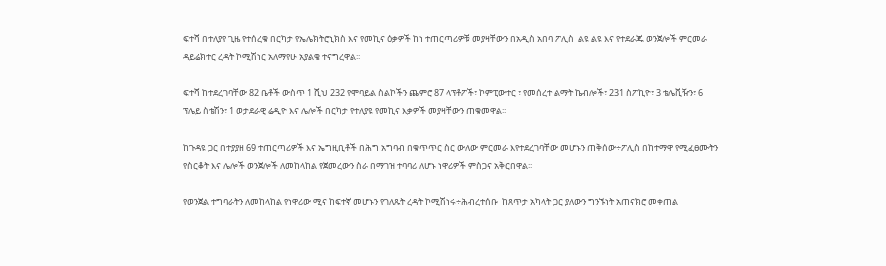ፍተሻ በተለያየ ጊዜ የተሰረቁ በርካታ የኤሌክትሮኒክስ እና የመኪና ዕቃዎች ከነ ተጠርጣሪዎቹ መያዛቸውን በአዲስ አበባ ፖሊስ  ልዩ ልዩ እና የተደራጁ ወንጀሎች ምርመራ ዳይሬክተር ረዳት ኮሚሽነር አለማየሁ አያልቄ ተናግረዋል፡፡

ፍተሻ ከተደረገባቸው 82 ቤቶች ውስጥ 1 ሺህ 232 የሞባይል ስልኮችን ጨምሮ 87 ላፕቶፖች፣ ኮምፒውተር ፣ የመሰረተ ልማት ኬብሎች፣ 231 ስፖኪዮ፣ 3 ቴሌቪዥን፣ 6 ፕሌይ ስቴሽን፣ 1 ወታደራዊ ሬዲዮ እና ሌሎች በርካታ የተለያዩ የመኪና እቃዎች መያዛቸውን ጠቁመዋል፡፡

ከጉዳዩ ጋር በተያያዘ 69 ተጠርጣሪዎች እና ኤግዚቢቶች በሕግ አግባብ በቁጥጥር ስር ውለው ምርመራ እየተደረገባቸው መሆኑን ጠቅሰው÷ፖሊስ በከተማዋ የሚፈፀሙትን የስርቆት እና ሌሎች ወንጀሎች ለመከላከል የጀመረውን ስራ በማገዝ ተባባሪ ለሆኑ ነዋሪዎች ምስጋና አቅርበዋል፡፡

የወንጀል ተግባራትን ለመከላከል የነዋሪው ሚና ከፍተኛ መሆኑን የገለጹት ረዳት ኮሚሽነሩ÷ሕብረተሰቡ  ከጸጥታ አካላት ጋር ያለውን ግንኙነት አጠናክሮ መቀጠል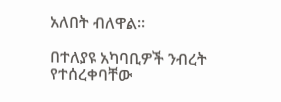አለበት ብለዋል፡፡

በተለያዩ አካባቢዎች ንብረት የተሰረቀባቸው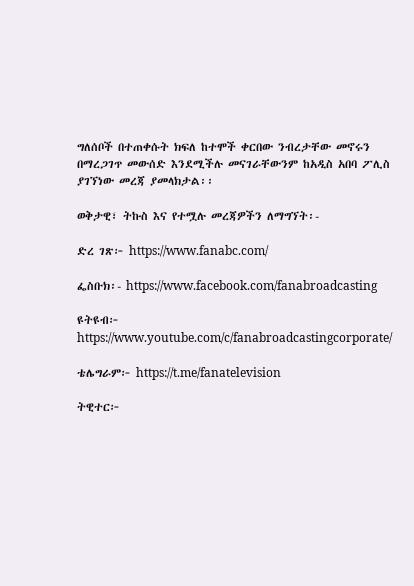ግለሰቦች በተጠቀሱት ክፍለ ከተሞች ቀርበው ንብረታቸው መኖሩን በማረጋገጥ መውሰድ እንደሚችሉ መናገራቸውንም ከአዲስ አበባ ፖሊስ ያገኘነው መረጃ ያመላክታል፡፡

ወቅታዊ፣ ትኩስ እና የተሟሉ መረጃዎችን ለማግኘት፡-

ድረ ገጽ፦ https://www.fanabc.com/

ፌስቡክ፡- https://www.facebook.com/fanabroadcasting

ዩትዩብ፦ https://www.youtube.com/c/fanabroadcastingcorporate/

ቴሌግራም፦ https://t.me/fanatelevision

ትዊተር፦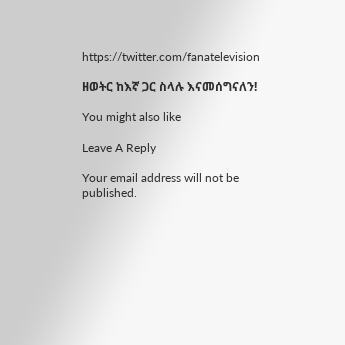https://twitter.com/fanatelevision

ዘወትር ከእኛ ጋር ስላሉ እናመሰግናለን!

You might also like

Leave A Reply

Your email address will not be published.